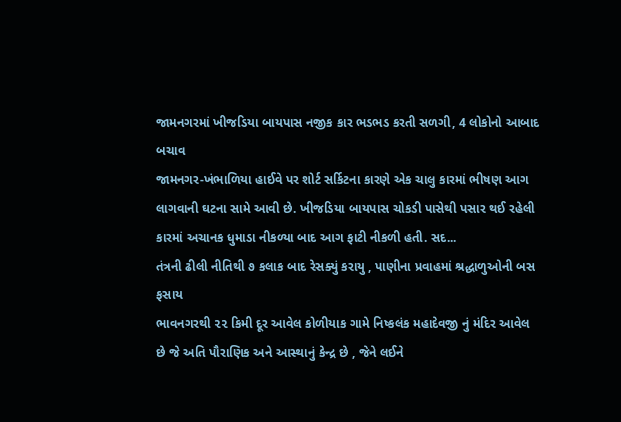જામનગરમાં ખીજડિયા બાયપાસ નજીક કાર ભડભડ કરતી સળગી, 4 લોકોનો આબાદ બચાવ
જામનગર-ખંભાળિયા હાઈવે પર શોર્ટ સર્કિટના કારણે એક ચાલુ કારમાં ભીષણ આગ લાગવાની ઘટના સામે આવી છે. ખીજડિયા બાયપાસ ચોકડી પાસેથી પસાર થઈ રહેલી કારમાં અચાનક ધુમાડા નીકળ્યા બાદ આગ ફાટી નીકળી હતી. સદ...
તંત્રની ઢીલી નીતિથી ૭ કલાક બાદ રેસક્યું કરાયુ , પાણીના પ્રવાહમાં શ્રદ્ધાળુઓની બસ ફસાય
ભાવનગરથી ૨૨ કિમી દૂર આવેલ કોળીયાક ગામે નિષ્કલંક મહાદેવજી નું મંદિર આવેલ છે જે અતિ પૌરાણિક અને આસ્થાનું કેન્દ્ર છે , જેને લઈને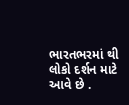ભારતભરમાં થી લોકો દર્શન માટે આવે છે .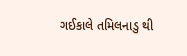ગઈકાલે તમિલનાડુ થી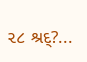૨૮ શ્રદ્?...